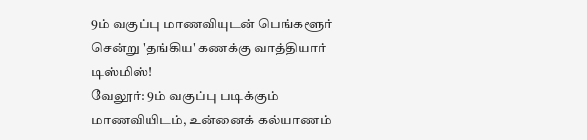9ம் வகுப்பு மாணவியுடன் பெங்களூர் சென்று 'தங்கிய' கணக்கு வாத்தியார் டிஸ்மிஸ்!
வேலூர்: 9ம் வகுப்பு படிக்கும் மாணவியிடம், உன்னைக் கல்யாணம்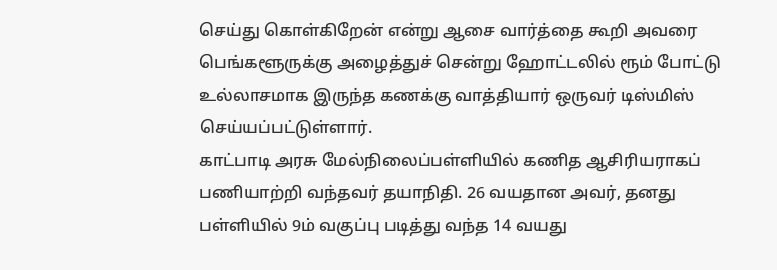செய்து கொள்கிறேன் என்று ஆசை வார்த்தை கூறி அவரை பெங்களூருக்கு அழைத்துச் சென்று ஹோட்டலில் ரூம் போட்டு உல்லாசமாக இருந்த கணக்கு வாத்தியார் ஒருவர் டிஸ்மிஸ் செய்யப்பட்டுள்ளார்.
காட்பாடி அரசு மேல்நிலைப்பள்ளியில் கணித ஆசிரியராகப் பணியாற்றி வந்தவர் தயாநிதி. 26 வயதான அவர், தனது பள்ளியில் 9ம் வகுப்பு படித்து வந்த 14 வயது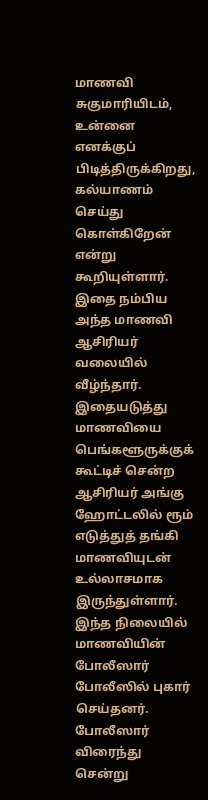மாணவி சுகுமாரியிடம், உன்னை எனக்குப் பிடித்திருக்கிறது, கல்யாணம் செய்து கொள்கிறேன் என்று கூறியுள்ளார். இதை நம்பிய அந்த மாணவி ஆசிரியர் வலையில் வீழ்ந்தார்.
இதையடுத்து மாணவியை பெங்களூருக்குக் கூட்டிச் சென்ற ஆசிரியர் அங்கு ஹோட்டலில் ரூம் எடுத்துத் தங்கி மாணவியுடன் உல்லாசமாக இருந்துள்ளார்.
இந்த நிலையில் மாணவியின் போலீஸார் போலீஸில் புகார் செய்தனர். போலீஸார் விரைந்து சென்று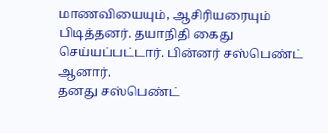மாணவியையும், ஆசிரியரையும் பிடித்தனர். தயாநிதி கைது செய்யப்பட்டார். பின்னர் சஸ்பெண்ட் ஆனார்.
தனது சஸ்பெண்ட்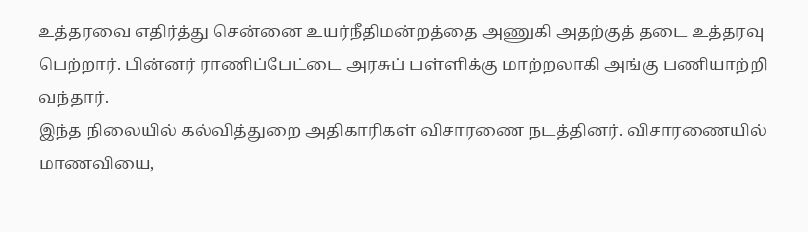உத்தரவை எதிர்த்து சென்னை உயர்நீதிமன்றத்தை அணுகி அதற்குத் தடை உத்தரவு பெற்றார். பின்னர் ராணிப்பேட்டை அரசுப் பள்ளிக்கு மாற்றலாகி அங்கு பணியாற்றி வந்தார்.
இந்த நிலையில் கல்வித்துறை அதிகாரிகள் விசாரணை நடத்தினர். விசாரணையில் மாணவியை,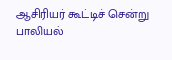ஆசிரியர் கூட்டிச் சென்று பாலியல்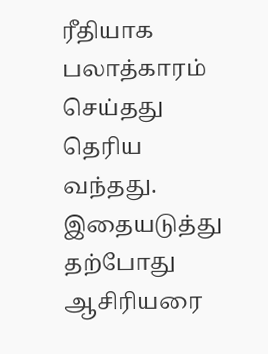ரீதியாக பலாத்காரம் செய்தது தெரிய வந்தது. இதையடுத்து தற்போது ஆசிரியரை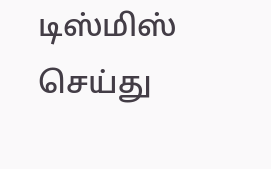டிஸ்மிஸ் செய்து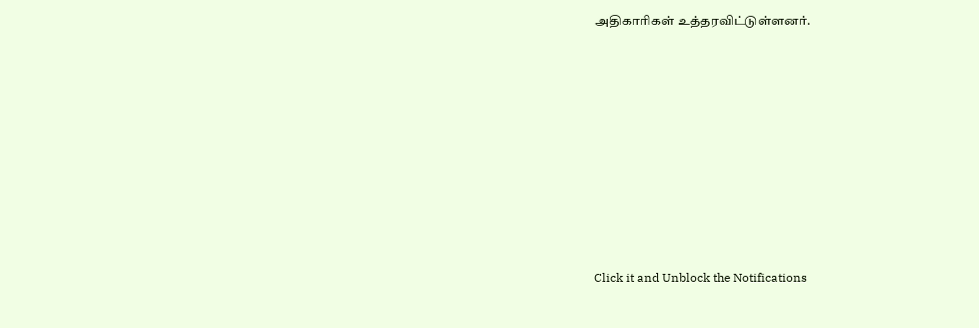அதிகாரிகள் உத்தரவிட்டுள்ளனர்.












Click it and Unblock the Notifications